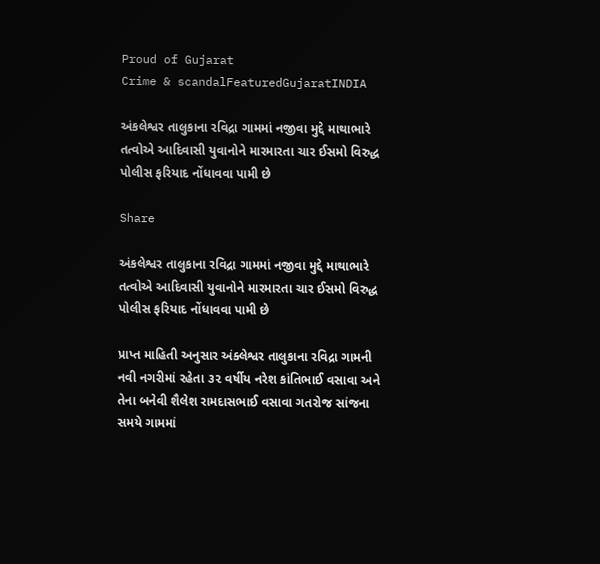Proud of Gujarat
Crime & scandalFeaturedGujaratINDIA

અંકલેશ્વર તાલુકાના રવિદ્રા ગામમાં નજીવા મુદ્દે માથાભારે તત્વોએ આદિવાસી યુવાનોને મારમારતા ચાર ઈસમો વિરુદ્ધ પોલીસ ફરિયાદ નોંધાવવા પામી છે

Share

અંકલેશ્વર તાલુકાના રવિદ્રા ગામમાં નજીવા મુદ્દે માથાભારે તત્વોએ આદિવાસી યુવાનોને મારમારતા ચાર ઈસમો વિરુદ્ધ પોલીસ ફરિયાદ નોંધાવવા પામી છે

પ્રાપ્ત માહિતી અનુસાર અંક્લેશ્વર તાલુકાના રવિદ્રા ગામની નવી નગરીમાં રહેતા ૩૨ વર્ષીય નરેશ કાંતિભાઈ વસાવા અને તેના બનેવી શૈલેશ રામદાસભાઈ વસાવા ગતરોજ સાંજના સમયે ગામમાં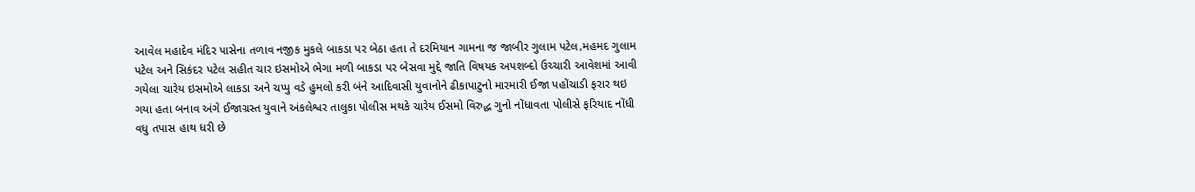આવેલ મહાદેવ મંદિર પાસેના તળાવ નજીક મુકલે બાકડા પર બેઠા હતા તે દરમિયાન ગામના જ જાબીર ગુલામ પટેલ,મહમદ ગુલામ પટેલ અને સિકંદર પટેલ સહીત ચાર ઇસમોએ ભેગા મળી બાકડા પર બેસવા મુદ્દે જાતિ વિષયક અપશબ્દો ઉચ્ચારી આવેશમાં આવી ગયેલા ચારેય ઇસમોએ લાકડા અને ચપ્પુ વડે હુમલો કરી બંને આદિવાસી યુવાનોને ઢીકાપાટુનો મારમારી ઈજા પહોંચાડી ફરાર થઇ ગયા હતા બનાવ અંગે ઈજાગ્રસ્ત યુવાને અંકલેશ્વર તાલુકા પોલીસ મથકે ચારેય ઈસમો વિરુદ્ધ ગુનો નોંધાવતા પોલીસે ફરિયાદ નોંધી વધુ તપાસ હાથ ધરી છે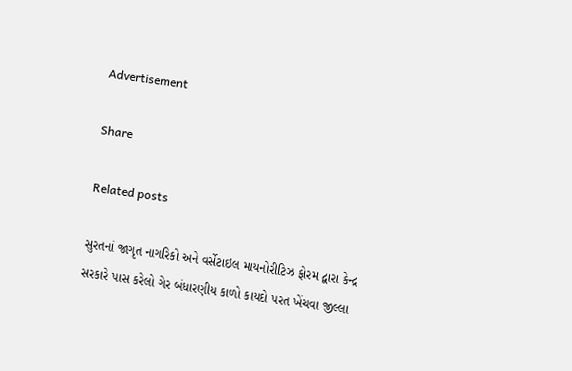Advertisement

Share

Related posts

સુરતનાં જાગૃત નાગરિકો અને વર્સેટાઇલ માયનોરીટિઝ ફોરમ દ્વારા કેન્દ્ર સરકારે પાસ કરેલો ગેર બંધારણીય કાળો કાયદો પરત ખેંચવા જીલ્લા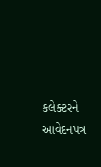કલેક્ટરને આવેદનપત્ર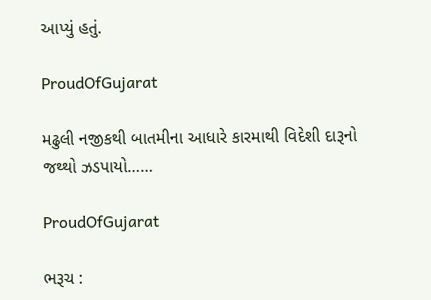આપ્યું હતું.

ProudOfGujarat

મઢુલી નજીકથી બાતમીના આધારે કારમાથી વિદેશી દારૂનો જથ્થો ઝડપાયો……

ProudOfGujarat

ભરૂચ :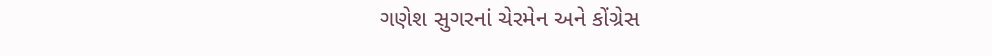ગણેશ સુગરનાં ચેરમેન અને કોંગ્રેસ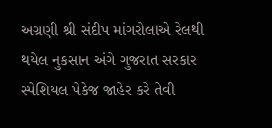અગ્રણી શ્રી સંદીપ માંગરોલાએ રેલથી થયેલ નુકસાન અંગે ગુજરાત સરકાર સ્પેશિયલ પેકેજ જાહેર કરે તેવી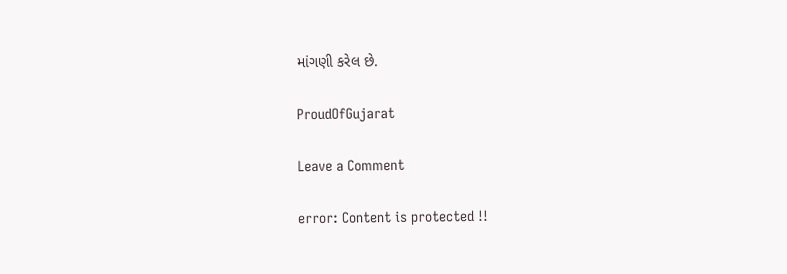માંગણી કરેલ છે.

ProudOfGujarat

Leave a Comment

error: Content is protected !!